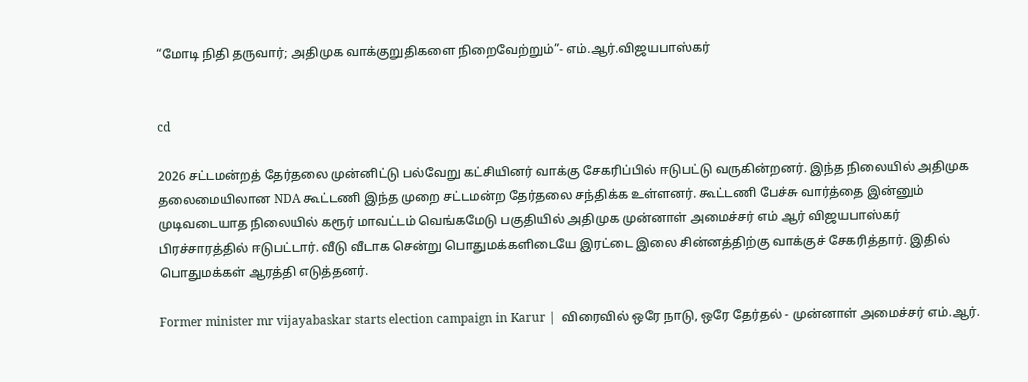“மோடி நிதி தருவார்; அதிமுக வாக்குறுதிகளை நிறைவேற்றும்”- எம்.ஆர்.விஜயபாஸ்கர்


cd

2026 சட்டமன்றத் தேர்தலை முன்னிட்டு பல்வேறு கட்சியினர் வாக்கு சேகரிப்பில் ஈடுபட்டு வருகின்றனர். இந்த நிலையில் அதிமுக தலைமையிலான NDA கூட்டணி இந்த முறை சட்டமன்ற தேர்தலை சந்திக்க உள்ளனர். கூட்டணி பேச்சு வார்த்தை இன்னும் முடிவடையாத நிலையில் கரூர் மாவட்டம் வெங்கமேடு பகுதியில் அதிமுக முன்னாள் அமைச்சர் எம் ஆர் விஜயபாஸ்கர் பிரச்சாரத்தில் ஈடுபட்டார். வீடு வீடாக சென்று பொதுமக்களிடையே இரட்டை இலை சின்னத்திற்கு வாக்குச் சேகரித்தார். இதில் பொதுமக்கள் ஆரத்தி எடுத்தனர்.

Former minister mr vijayabaskar starts election campaign in Karur |  விரைவில் ஒரே நாடு, ஒரே தேர்தல் - முன்னாள் அமைச்சர் எம்.ஆர்.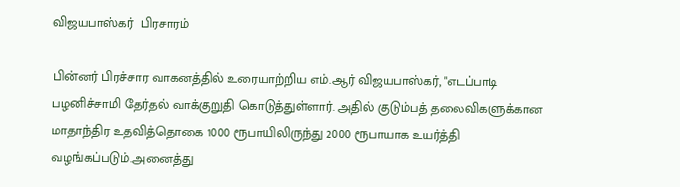விஜயபாஸ்கர்  பிரசாரம்

பின்னர் பிரச்சார வாகனத்தில் உரையாற்றிய எம்.ஆர் விஜயபாஸ்கர், "எடப்பாடி பழனிச்சாமி தேர்தல் வாக்குறுதி கொடுத்துள்ளார். அதில் குடும்பத் தலைவிகளுக்கான மாதாந்திர உதவித்தொகை 1000 ரூபாயிலிருந்து 2000 ரூபாயாக உயர்த்தி வழங்கப்படும்.அனைத்து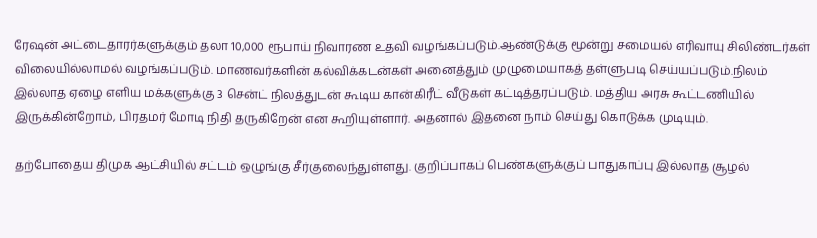ரேஷன் அட்டைதாரர்களுக்கும் தலா 10,000 ரூபாய் நிவாரண உதவி வழங்கப்படும்.ஆண்டுக்கு மூன்று சமையல் எரிவாயு சிலிண்டர்கள் விலையில்லாமல் வழங்கப்படும். மாணவர்களின் கல்விக்கடன்கள் அனைத்தும் முழுமையாகத் தள்ளுபடி செய்யப்படும்.நிலம் இல்லாத ஏழை எளிய மக்களுக்கு 3 சென்ட் நிலத்துடன் கூடிய கான்கிரீட் வீடுகள் கட்டித்தரப்படும். மத்திய அரசு கூட்டணியில் இருக்கின்றோம், பிரதமர் மோடி நிதி தருகிறேன் என கூறியுள்ளார். அதனால் இதனை நாம் செய்து கொடுக்க முடியும்.

தற்போதைய திமுக ஆட்சியில் சட்டம் ஒழுங்கு சீர்குலைந்துள்ளது. குறிப்பாகப் பெண்களுக்குப் பாதுகாப்பு இல்லாத சூழல்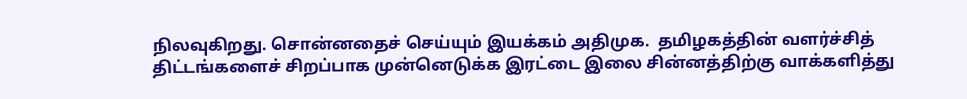நிலவுகிறது. சொன்னதைச் செய்யும் இயக்கம் அதிமுக.  தமிழகத்தின் வளர்ச்சித் திட்டங்களைச் சிறப்பாக முன்னெடுக்க இரட்டை இலை சின்னத்திற்கு வாக்களித்து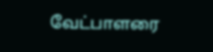வேட்பாளரை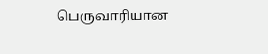பெருவாரியான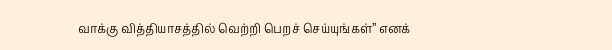வாக்கு வித்தியாசத்தில் வெற்றி பெறச் செய்யுங்கள்” எனக்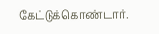கேட்டுக்கொண்டார்.